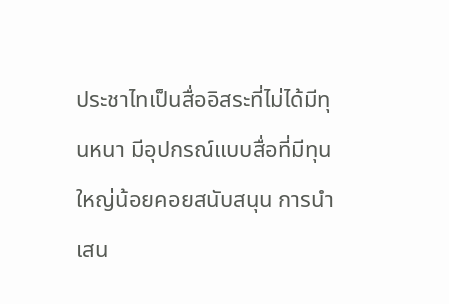ประชาไทเป็นสื่ออิสระที่ไม่ได้มีทุนหนา มีอุปกรณ์แบบสื่อที่มีทุนใหญ่น้อยคอยสนับสนุน การนำเสน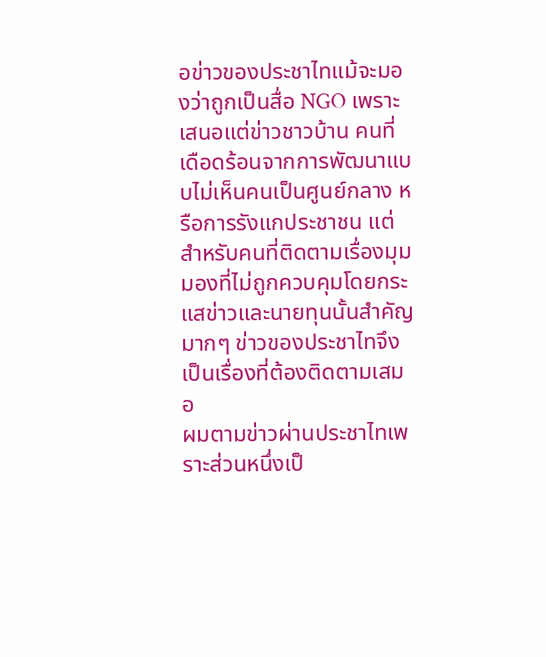อข่าวของประชาไทแม้จะมองว่าถูกเป็นสื่อ NGO เพราะเสนอแต่ข่าวชาวบ้าน คนที่เดือดร้อนจากการพัฒนาแบบไม่เห็นคนเป็นศูนย์กลาง หรือการรังแกประชาชน แต่สำหรับคนที่ติดตามเรื่องมุมมองที่ไม่ถูกควบคุมโดยกระแสข่าวและนายทุนนั้นสำคัญมากๆ ข่าวของประชาไทจึงเป็นเรื่องที่ต้องติดตามเสมอ
ผมตามข่าวผ่านประชาไทเพราะส่วนหนึ่งเป็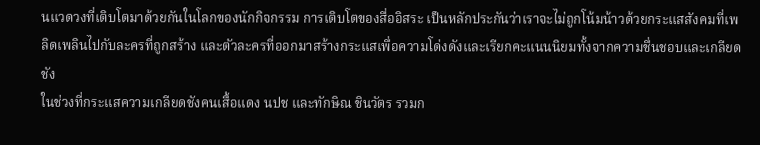นแวดวงที่เติบโตมาด้วยกันในโลกของนักกิจกรรม การเติบโตของสื่ออิสระ เป็นหลักประกันว่าเราจะไม่ถูกโน้มน้าวด้วยกระแสสังคมที่เพลิดเพลินไปกับละครที่ถูกสร้าง และตัวละครที่ออกมาสร้างกระแสเพื่อความโด่งดังและเรียกคะแนนนิยมทั้งจากความชื่นชอบและเกลียดชัง
ในช่วงที่กระแสความเกลียดชังคนเสื้อแดง นปช และทักษิณ ชินวัตร รวมก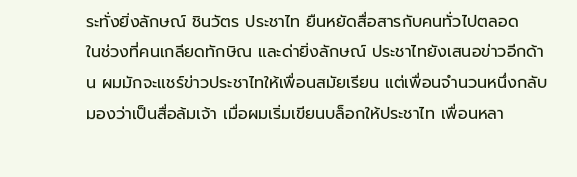ระทั่งยิ่งลักษณ์ ชินวัตร ประชาไท ยืนหยัดสื่อสารกับคนทั่วไปตลอด
ในช่วงที่คนเกลียดทักษิณ และด่ายิ่งลักษณ์ ประชาไทยังเสนอข่าวอีกด้าน ผมมักจะแชร์ข่าวประชาไทให้เพื่อนสมัยเรียน แต่เพื่อนจำนวนหนึ่งกลับมองว่าเป็นสื่อล้มเจ้า เมื่อผมเริ่มเขียนบล็อกให้ประชาไท เพื่อนหลา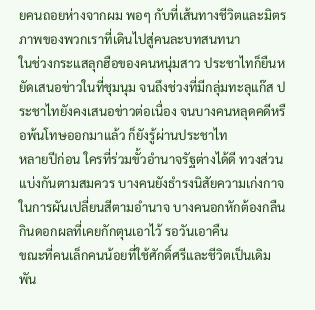ยคนถอยห่างจากผม พอๆ กับที่เส้นทางชีวิตและมิตรภาพของพวกเราที่เดินไปสู่คนละบทสนทนา
ในช่วงกระแสลุกฮือของคนหนุ่มสาว ประชาไทก็ยืนหยัดเสนอข่าวในที่ชุมนุม จนถึงช่วงที่มีกลุ่มทะลุแก๊ส ประชาไทยังคงเสนอข่าวต่อเนื่อง จนบางคนหลุดคดีหรือพ้นโทษออกมาแล้ว ก็ยังรู้ผ่านประชาไท
หลายปีก่อน ใครที่ร่วมขั้วอำนาจรัฐต่างได้ดี ทวงส่วนแบ่งกันตามสมควร บางคนยังธำรงนิสัยความเก่งกาจในการผันเปลี่ยนสีตามอำนาจ บางคนอกหักต้องกลืนกินดอกผลที่เคยกักตุนเอาไว้ รอวันเอาคืน
ขณะที่คนเล็กคนน้อยที่ใช้ศักดิ์ศรีและชีวิตเป็นเดิมพัน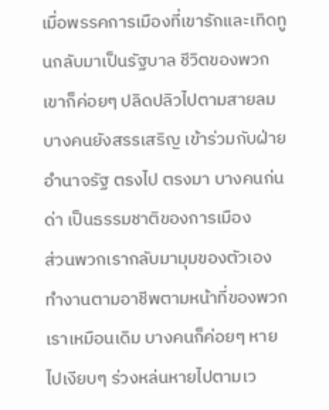เมื่อพรรคการเมืองที่เขารักและเทิดทูนกลับมาเป็นรัฐบาล ชีวิตของพวกเขาก็ค่อยๆ ปลิดปลิวไปตามสายลม บางคนยังสรรเสริญ เข้าร่วมกับฝ่ายอำนาจรัฐ ตรงไป ตรงมา บางคนก่นด่า เป็นธรรมชาติของการเมือง
ส่วนพวกเรากลับมามุมของตัวเอง ทำงานตามอาชีพตามหน้าที่ของพวกเราเหมือนเดิม บางคนก็ค่อยๆ หายไปเงียบๆ ร่วงหล่นหายไปตามเว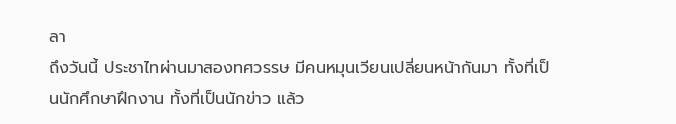ลา
ถึงวันนี้ ประชาไทผ่านมาสองทศวรรษ มีคนหมุนเวียนเปลี่ยนหน้ากันมา ทั้งที่เป็นนักศึกษาฝึกงาน ทั้งที่เป็นนักข่าว แล้ว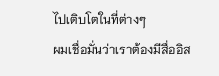ไปเติบโตในที่ต่างๆ
ผมเชื่อมั่นว่าเราต้องมีสื่ออิส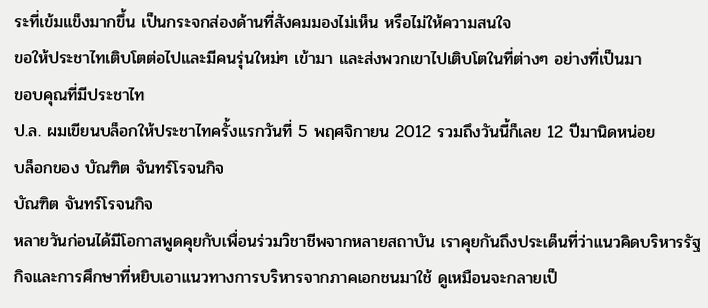ระที่เข้มแข็งมากขึ้น เป็นกระจกส่องด้านที่สังคมมองไม่เห็น หรือไม่ให้ความสนใจ
ขอให้ประชาไทเติบโตต่อไปและมีคนรุ่นใหม่ๆ เข้ามา และส่งพวกเขาไปเติบโตในที่ต่างๆ อย่างที่เป็นมา
ขอบคุณที่มีประชาไท
ป.ล. ผมเขียนบล็อกให้ประชาไทครั้งแรกวันที่ 5 พฤศจิกายน 2012 รวมถึงวันนี้ก็เลย 12 ปีมานิดหน่อย
บล็อกของ บัณฑิต จันทร์โรจนกิจ
บัณฑิต จันทร์โรจนกิจ
หลายวันก่อนได้มีโอกาสพูดคุยกับเพื่อนร่วมวิชาชีพจากหลายสถาบัน เราคุยกันถึงประเด็นที่ว่าแนวคิดบริหารรัฐกิจและการศึกษาที่หยิบเอาแนวทางการบริหารจากภาคเอกชนมาใช้ ดูเหมือนจะกลายเป็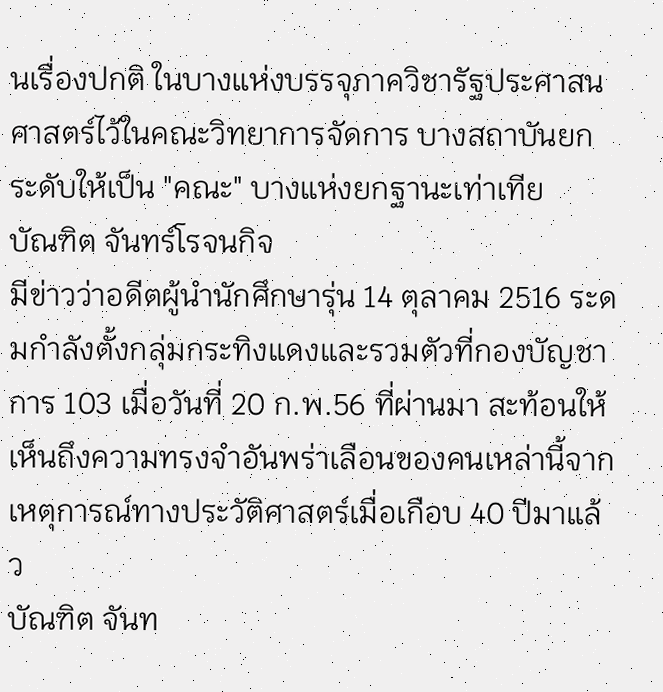นเรื่องปกติ ในบางแห่งบรรจุภาควิชารัฐประศาสนศาสตร์ไว้ในคณะวิทยาการจัดการ บางสถาบันยกระดับให้เป็น "คณะ" บางแห่งยกฐานะเท่าเทีย
บัณฑิต จันทร์โรจนกิจ
มีข่าวว่าอดีตผู้นำนักศึกษารุ่น 14 ตุลาคม 2516 ระดมกำลังตั้งกลุ่มกระทิงแดงและรวมตัวที่กองบัญชาการ 103 เมื่อวันที่ 20 ก.พ.56 ที่ผ่านมา สะท้อนให้เห็นถึงความทรงจำอันพร่าเลือนของคนเหล่านี้จากเหตุการณ์ทางประวัติศาสตร์เมื่อเกือบ 40 ปีมาแล้ว
บัณฑิต จันท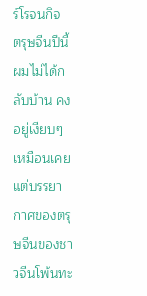ร์โรจนกิจ
ตรุษจีนปีนี้ผมไม่ได้กลับบ้าน คงอยู่เงียบๆ เหมือนเคย แต่บรรยากาศของตรุษจีนของชาวจีนโพ้นทะ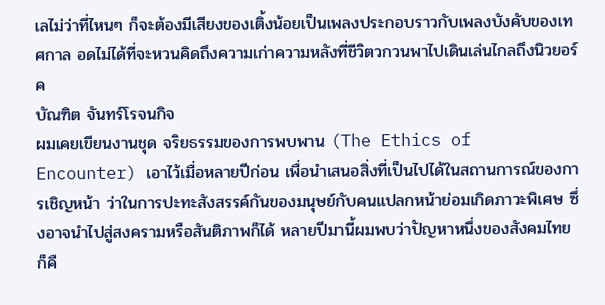เลไม่ว่าที่ไหนๆ ก็จะต้องมีเสียงของเติ้งน้อยเป็นเพลงประกอบราวกับเพลงบังคับของเทศกาล อดไม่ได้ที่จะหวนคิดถึงความเก่าความหลังที่ชีวิตวกวนพาไปเดินเล่นไกลถึงนิวยอร์ค
บัณฑิต จันทร์โรจนกิจ
ผมเคยเขียนงานชุด จริยธรรมของการพบพาน (The Ethics of Encounter) เอาไว้เมื่อหลายปีก่อน เพื่อนำเสนอสิ่งที่เป็นไปได้ในสถานการณ์ของการเชิญหน้า ว่าในการปะทะสังสรรค์กันของมนุษย์กับคนแปลกหน้าย่อมเกิดภาวะพิเศษ ซึ่งอาจนำไปสู่สงครามหรือสันติภาพก็ได้ หลายปีมานี้ผมพบว่าปัญหาหนึ่งของสังคมไทยก็คื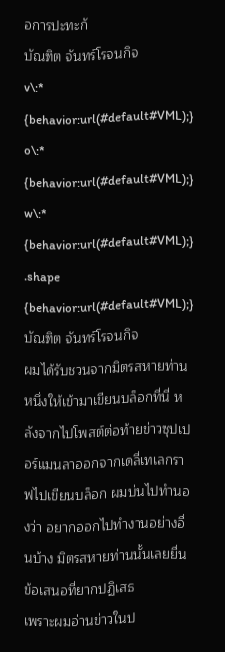อการปะทะกั
บัณฑิต จันทร์โรจนกิจ
v\:* {behavior:url(#default#VML);}
o\:* {behavior:url(#default#VML);}
w\:* {behavior:url(#default#VML);}
.shape {behavior:url(#default#VML);}
บัณฑิต จันทร์โรจนกิจ
ผมได้รับชวนจากมิตรสหายท่านหนึ่งให้เข้ามาเขียนบล็อกที่นี่ หลังจากไปโพสต์ต่อท้ายข่าวซุปเปอร์แมนลาออกจากเดลี่เทเลกราฟไปเขียนบล็อก ผมบ่นไปทำนองว่า อยากออกไปทำงานอย่างอื่นบ้าง มิตรสหายท่านนั้นเลยยื่นข้อเสนอที่ยากปฏิเสธ
เพราะผมอ่านข่าวในป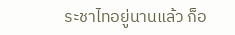ระชาไทอยู่นานแล้ว ก็อ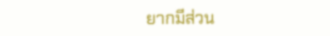ยากมีส่วน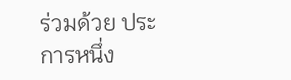ร่วมด้วย ประการหนึ่ง